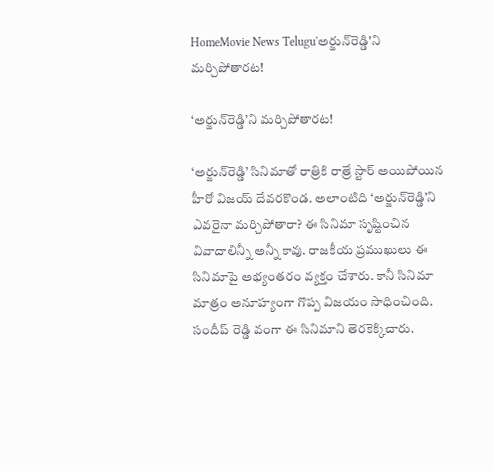HomeMovie News Telugu'అర్జున్‌రెడ్డి'ని మర్చిపోతారట!

‘అర్జున్‌రెడ్డి’ని మర్చిపోతారట!

‘అర్జున్‌రెడ్డి’ సినిమాతో రాత్రికి రాత్రే స్టార్‌ అయిపోయిన హీరో విజయ్‌ దేవరకొండ. అలాంటిది ‘అర్జున్‌రెడ్డి’ని ఎవరైనా మర్చిపోతారా? ఈ సినిమా సృష్టించిన వివాదాలిన్నీ అన్నీ కావు. రాజకీయ ప్రముఖులు ఈ సినిమాపై అభ్యంతరం వ్యక్తం చేశారు. కానీ సినిమా మాత్రం అనూహ్యంగా గొప్ప విజయం సాధించింది. సందీప్‌ రెడ్డి వంగా ఈ సినిమాని తెరకెక్కిచారు.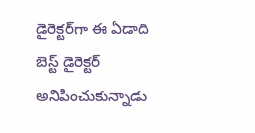డైరెక్టర్‌గా ఈ ఏడాది బెస్ట్‌ డైరెక్టర్‌ అనిపించుకున్నాడు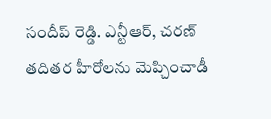సందీప్‌ రెడ్డి. ఎన్టీఆర్‌, చరణ్‌ తదితర హీరోలను మెప్చించాడీ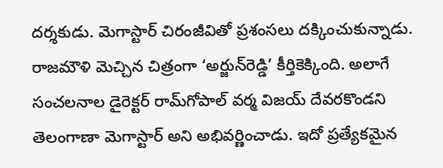దర్శకుడు. మెగాస్టార్‌ చిరంజీవితో ప్రశంసలు దక్కించుకున్నాడు. రాజమౌళి మెచ్చిన చిత్రంగా ‘అర్జున్‌రెడ్డి’ కీర్తికెక్కింది. అలాగే సంచలనాల డైరెక్టర్‌ రామ్‌గోపాల్‌ వర్మ విజయ్‌ దేవరకొండని తెలంగాణా మెగాస్టార్‌ అని అభివర్ణించాడు. ఇదో ప్రత్యేకమైన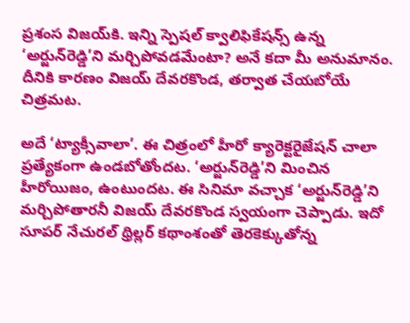ప్రశంస విజయ్‌కి. ఇన్ని స్పెషల్‌ క్వాలిఫికేషన్స్‌ ఉన్న ‘అర్జున్‌రెడ్డి’ని మర్చిపోవడమేంటా? అనే కదా మీ అనుమానం. దీనికి కారణం విజయ్‌ దేవరకొండ, తర్వాత చేయబోయే చిత్రమట.

అదే ‘ట్యాక్సీవాలా’. ఈ చిత్రంలో హీరో క్యారెక్టరైజేషన్‌ చాలా ప్రత్యేకంగా ఉండబోతోందట. ‘అర్జున్‌రెడ్డి’ని మించిన హీరోయిజం, ఉంటుందట. ఈ సినిమా వచ్చాక ‘అర్జున్‌రెడ్డి’ని మర్చిపోతారనీ విజయ్‌ దేవరకొండ స్వయంగా చెప్పాడు. ఇదో సూపర్‌ నేచురల్‌ థ్రిల్లర్‌ కథాంశంతో తెరకెక్కుతోన్న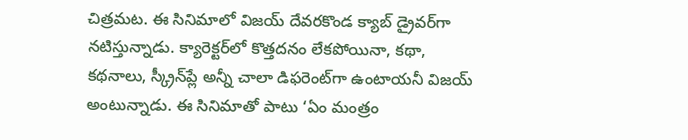చిత్రమట. ఈ సినిమాలో విజయ్‌ దేవరకొండ క్యాబ్‌ డ్రైవర్‌గా నటిస్తున్నాడు. క్యారెక్టర్‌లో కొత్తదనం లేకపోయినా, కథా, కథనాలు, స్క్రీన్‌ప్లే అన్నీ చాలా డిఫరెంట్‌గా ఉంటాయనీ విజయ్‌ అంటున్నాడు. ఈ సినిమాతో పాటు ‘ఏం మంత్రం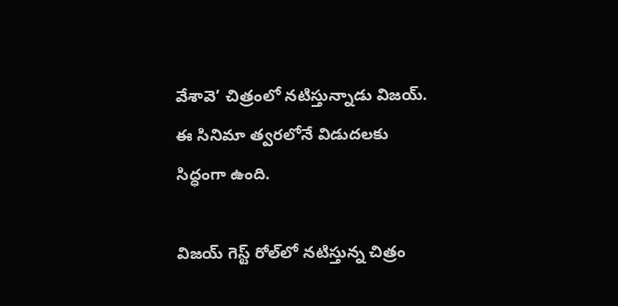వేశావె’ చిత్రంలో నటిస్తున్నాడు విజయ్‌. ఈ సినిమా త్వరలోనే విడుదలకు సిద్ధంగా ఉంది.

విజయ్‌ గెస్ట్‌ రోల్‌లో నటిస్తున్న చిత్రం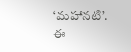‘మహానటి’. ఈ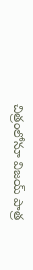చిత్రంలోనూ విజయ్‌ పాత్ర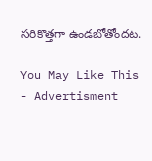సరికొత్తగా ఉండబోతోందట.

You May Like This
- Advertisment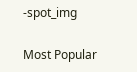-spot_img

Most Popular